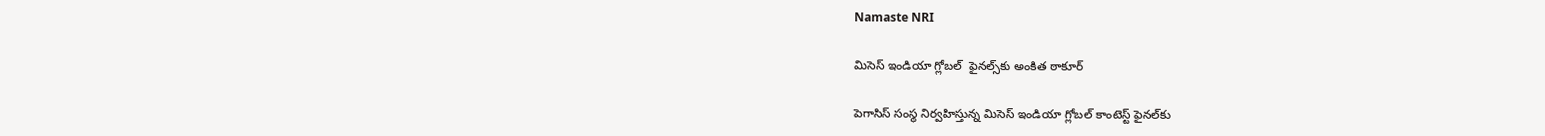Namaste NRI

మిసెస్ ఇండియా గ్లోబల్  ఫైనల్స్‌కు అంకిత ఠాకూర్

పెగాసిస్‌ సంస్థ నిర్వహిస్తున్న మిసెస్‌ ఇండియా గ్లోబల్‌ కాంటెస్ట్‌ ఫైనల్‌కు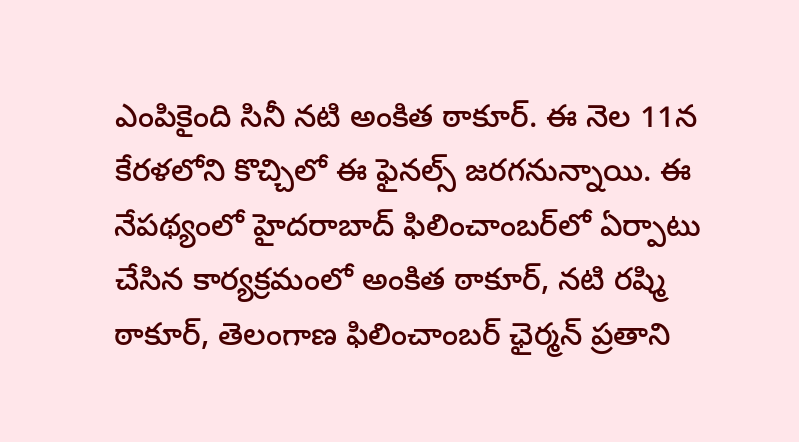ఎంపికైంది సినీ నటి అంకిత ఠాకూర్‌. ఈ నెల 11న కేరళలోని కొచ్చిలో ఈ ఫైనల్స్‌ జరగనున్నాయి. ఈ నేపథ్యంలో హైదరాబాద్‌ ఫిలించాంబర్‌లో ఏర్పాటు చేసిన కార్యక్రమంలో అంకిత ఠాకూర్‌, నటి రష్మి ఠాకూర్‌, తెలంగాణ ఫిలించాంబర్‌ ఛైర్మన్‌ ప్రతాని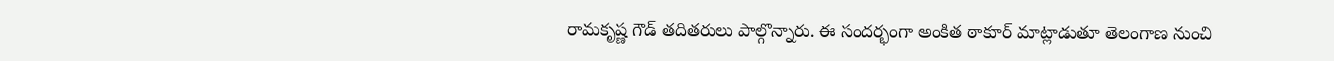రామకృష్ణ గౌడ్‌ తదితరులు పాల్గొన్నారు. ఈ సందర్భంగా అంకిత ఠాకూర్‌ మాట్లాడుతూ తెలంగాణ నుంచి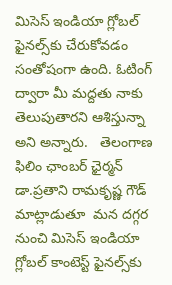మిసెస్‌ ఇండియా గ్లోబల్‌  ఫైనల్స్‌కు చేరుకోవడం సంతోషంగా ఉంది. ఓటింగ్‌ ద్వారా మీ మద్దతు నాకు తెలుపుతారని ఆశిస్తున్నా అని అన్నారు.   తెలంగాణ ఫిలిం ఛాంబర్ ఛైర్మన్ డా.ప్రతాని రామకృష్ణ గౌడ్ మాట్లాడుతూ  మన దగ్గర నుంచి మిసెస్‌ ఇండియా గ్లోబల్‌ కాంటెస్ట్‌ ఫైనల్స్‌కు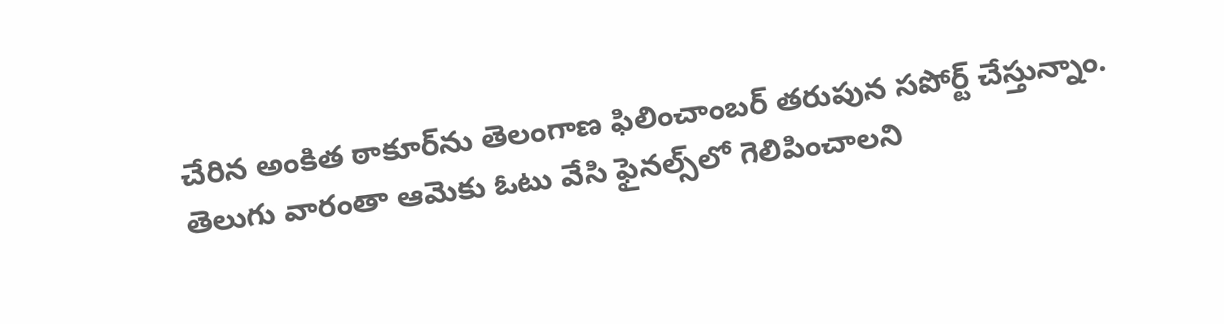చేరిన అంకిత ఠాకూర్‌ను తెలంగాణ ఫిలించాంబర్‌ తరుపున సపోర్ట్‌ చేస్తున్నాం. తెలుగు వారంతా ఆమెకు ఓటు వేసి ఫైనల్స్‌లో గెలిపించాలని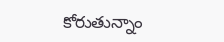కోరుతున్నాం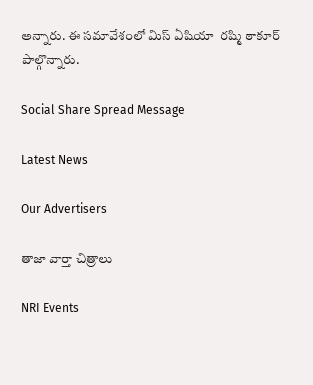అన్నారు. ఈ సమావేశంలో మిస్ ఏషియా  రష్మి ఠాకూర్ పాల్గొన్నారు.

Social Share Spread Message

Latest News

Our Advertisers

తాజా వార్తా చిత్రాలు

NRI Events